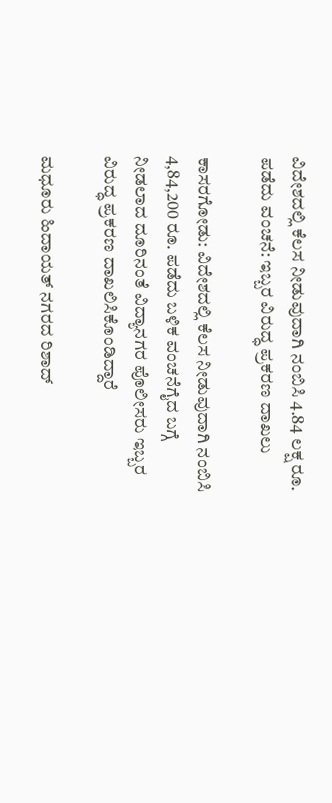ವಿದೇಶದಲ್ಲಿ ಕೆಲಸ ನೀಡುವುದಾಗಿ ನಂಬಿಸಿ 4.84 ಲಕ್ಷ ರೂ. ಪಡೆದು ವಂಚನೆ: ಇಬ್ಬರ ವಿರುದ್ಧ ಪ್ರಕರಣ ದಾಖಲು

ಕಾಸರಗೋಡು: ವಿದೇಶದಲ್ಲಿ ಕೆಲಸ ನೀಡುವುದಾಗಿ ನಂಬಿಸಿ 4,84,200 ರೂ. ಪಡೆದು ಬಳಿಕ ವಂಚನೆಗೈದ ಬಗ್ಗೆ ನೀಡಲಾದ ದೂರಿನಂತೆ ವಿದ್ಯಾನಗರ ಪೊಲೀಸರು ಇಬ್ಬರ ವಿರುದ್ಧ ಪ್ರಕರಣ ದಾಖಲಿಸಿಕೊಂಡಿದ್ದಾರೆ

ಮಧೂರು ಹಿದಾಯತ್ ನಗರದ ರಿಶಾದ್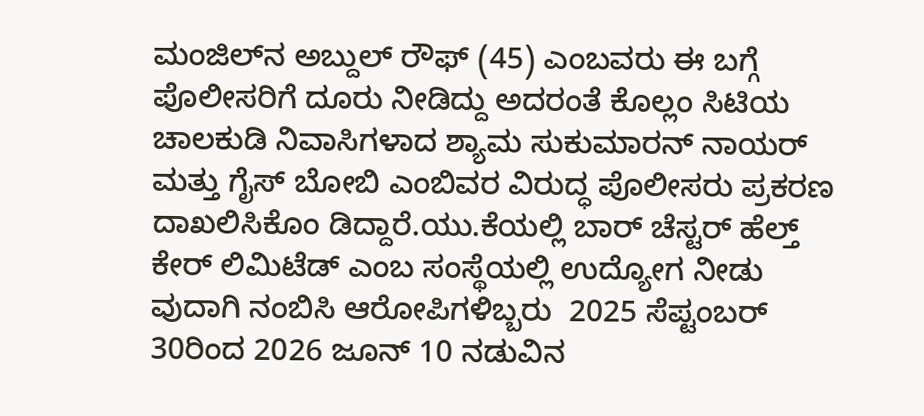ಮಂಜಿಲ್‌ನ ಅಬ್ದುಲ್ ರೌಫ್ (45) ಎಂಬವರು ಈ ಬಗ್ಗೆ ಪೊಲೀಸರಿಗೆ ದೂರು ನೀಡಿದ್ದು ಅದರಂತೆ ಕೊಲ್ಲಂ ಸಿಟಿಯ ಚಾಲಕುಡಿ ನಿವಾಸಿಗಳಾದ ಶ್ಯಾಮ ಸುಕುಮಾರನ್ ನಾಯರ್ ಮತ್ತು ಗೈಸ್ ಬೋಬಿ ಎಂಬಿವರ ವಿರುದ್ಧ ಪೊಲೀಸರು ಪ್ರಕರಣ ದಾಖಲಿಸಿಕೊಂ ಡಿದ್ದಾರೆ.ಯು.ಕೆಯಲ್ಲಿ ಬಾರ್ ಚೆಸ್ಟರ್ ಹೆಲ್ತ್ ಕೇರ್ ಲಿಮಿಟೆಡ್ ಎಂಬ ಸಂಸ್ಥೆಯಲ್ಲಿ ಉದ್ಯೋಗ ನೀಡು ವುದಾಗಿ ನಂಬಿಸಿ ಆರೋಪಿಗಳಿಬ್ಬರು  2025 ಸೆಪ್ಟಂಬರ್ 30ರಿಂದ 2026 ಜೂನ್ 10 ನಡುವಿನ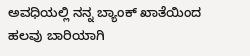ಅವಧಿಯಲ್ಲಿ ನನ್ನ ಬ್ಯಾಂಕ್ ಖಾತೆಯಿಂದ ಹಲವು ಬಾರಿಯಾಗಿ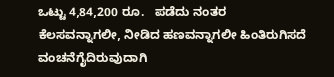ಒಟ್ಟು 4,84,200 ರೂ.   ಪಡೆದು ನಂತರ ಕೆಲಸವನ್ನಾಗಲೀ, ನೀಡಿದ ಹಣವನ್ನಾಗಲೀ ಹಿಂತಿರುಗಿಸದೆ ವಂಚನೆಗೈದಿರುವುದಾಗಿ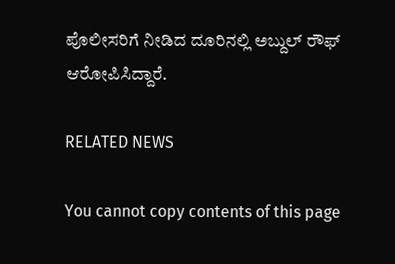ಪೊಲೀಸರಿಗೆ ನೀಡಿದ ದೂರಿನಲ್ಲಿ ಅಬ್ದುಲ್ ರೌಫ್ ಆರೋಪಿಸಿದ್ದಾರೆ.

RELATED NEWS

You cannot copy contents of this page